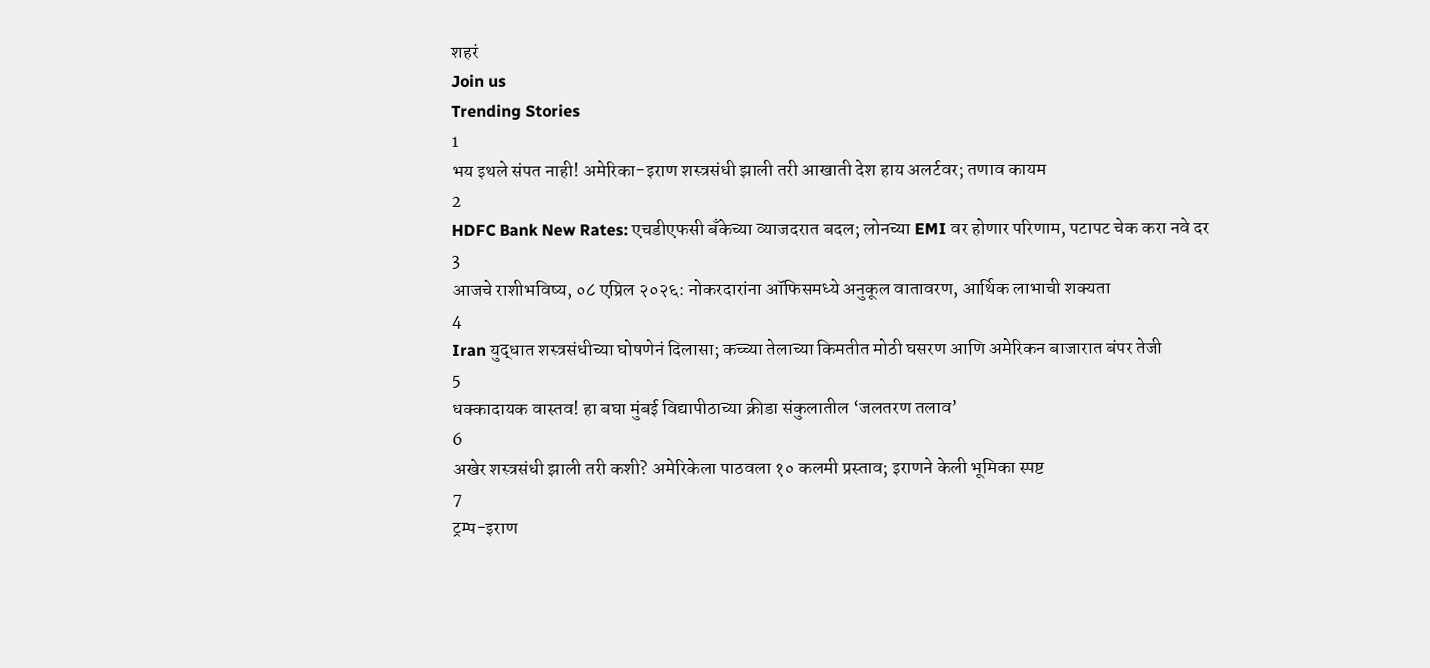शहरं
Join us
Trending Stories
1
भय इथले संपत नाही! अमेरिका-इराण शस्त्रसंधी झाली तरी आखाती देश हाय अलर्टवर; तणाव कायम
2
HDFC Bank New Rates: एचडीएफसी बँकेच्या व्याजदरात बदल; लोनच्या EMI वर होणार परिणाम, पटापट चेक करा नवे दर
3
आजचे राशीभविष्य, ०८ एप्रिल २०२६: नोकरदारांना ऑफिसमध्ये अनुकूल वातावरण, आर्थिक लाभाची शक्यता
4
Iran युद्धात शस्त्रसंधीच्या घोषणेनं दिलासा; कच्च्या तेलाच्या किमतीत मोठी घसरण आणि अमेरिकन बाजारात बंपर तेजी
5
धक्कादायक वास्तव! हा बघा मुंबई विद्यापीठाच्या क्रीडा संकुलातील ‘जलतरण तलाव’
6
अखेर शस्त्रसंधी झाली तरी कशी? अमेरिकेला पाठवला १० कलमी प्रस्ताव; इराणने केली भूमिका स्पष्ट
7
ट्रम्प-इराण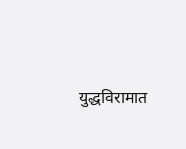युद्धविरामात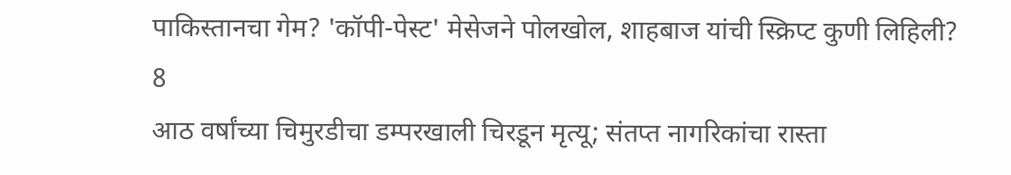पाकिस्तानचा गेम? 'कॉपी-पेस्ट' मेसेजने पोलखोल, शाहबाज यांची स्क्रिप्ट कुणी लिहिली?
8
आठ वर्षांच्या चिमुरडीचा डम्परखाली चिरडून मृत्यू; संतप्त नागरिकांचा रास्ता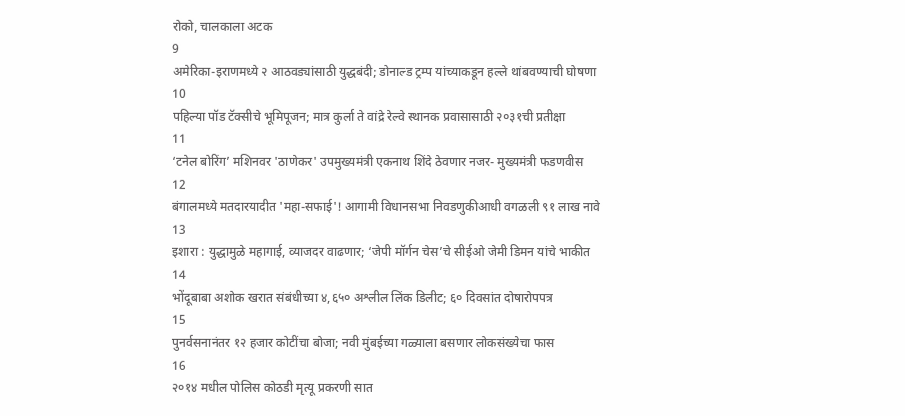रोको, चालकाला अटक
9
अमेरिका-इराणमध्ये २ आठवड्यांसाठी युद्धबंदी; डोनाल्ड ट्रम्प यांच्याकडून हल्ले थांबवण्याची घोषणा
10
पहिल्या पॉड टॅक्सीचे भूमिपूजन; मात्र कुर्ला ते वांद्रे रेल्वे स्थानक प्रवासासाठी २०३१ची प्रतीक्षा
11
‘टनेल बोरिंग’ मशिनवर 'ठाणेकर' उपमुख्यमंत्री एकनाथ शिंदे ठेवणार नजर- मुख्यमंत्री फडणवीस
12
बंगालमध्ये मतदारयादीत 'महा-सफाई'! आगामी विधानसभा निवडणुकीआधी वगळली ९१ लाख नावे
13
इशारा : युद्धामुळे महागाई, व्याजदर वाढणार; ‘जेपी मॉर्गन चेस’चे सीईओ जेमी डिमन यांचे भाकीत
14
भोंदूबाबा अशोक खरात संबंधीच्या ४,६५० अश्लील लिंक डिलीट; ६० दिवसांत दोषारोपपत्र
15
पुनर्वसनानंतर १२ हजार कोटींचा बोजा; नवी मुंबईच्या गळ्याला बसणार लोकसंख्येचा फास
16
२०१४ मधील पोलिस कोठडी मृत्यू प्रकरणी सात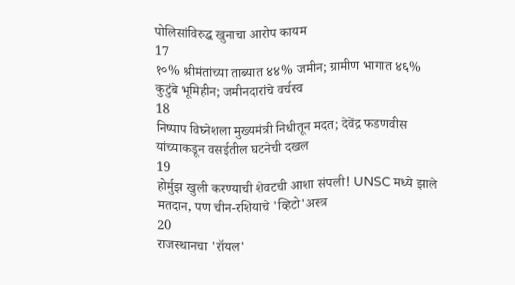पोलिसांविरुद्ध खुनाचा आरोप कायम
17
१०% श्रीमंतांच्या ताब्यात ४४% जमीन; ग्रामीण भागात ४६% कुटुंबे भूमिहीन; जमीनदारांचे वर्चस्व
18
निष्पाप विघ्नेशला मुख्यमंत्री निधीतून मदत; देवेंद्र फडणवीस यांच्याकडून वसईतील घटनेची दखल
19
होर्मुझ खुली करण्याची शेवटची आशा संपली! UNSC मध्ये झाले मतदान, पण चीन-रशियाचे 'व्हिटो'अस्त्र
20
राजस्थानचा 'रॉयल'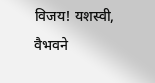विजय! यशस्वी, वैभवने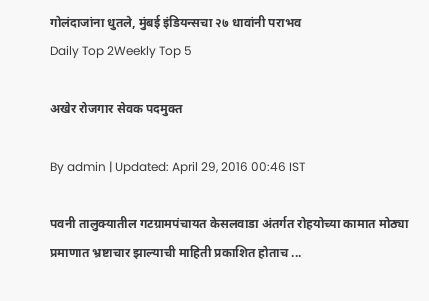गोलंदाजांना धुतले, मुंबई इंडियन्सचा २७ धावांनी पराभव
Daily Top 2Weekly Top 5

अखेर रोजगार सेवक पदमुक्त

By admin | Updated: April 29, 2016 00:46 IST

पवनी तालुक्यातील गटग्रामपंचायत केसलवाडा अंतर्गत रोहयोच्या कामात मोठ्या प्रमाणात भ्रष्टाचार झाल्याची माहिती प्रकाशित होताच ...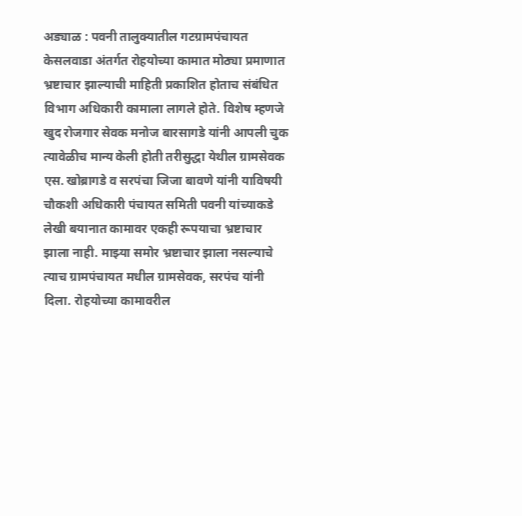अड्याळ : पवनी तालुक्यातील गटग्रामपंचायत केसलवाडा अंतर्गत रोहयोच्या कामात मोठ्या प्रमाणात भ्रष्टाचार झाल्याची माहिती प्रकाशित होताच संबंधित विभाग अधिकारी कामाला लागले होते. विशेष म्हणजे खुद रोजगार सेवक मनोज बारसागडे यांनी आपली चुक त्यावेळीच मान्य केली होती तरीसुद्धा येथील ग्रामसेवक एस. खोब्रागडे व सरपंचा जिजा बावणे यांनी याविषयी चौकशी अधिकारी पंचायत समिती पवनी यांच्याकडे लेखी बयानात कामावर एकही रूपयाचा भ्रष्टाचार झाला नाही. माझ्या समोर भ्रष्टाचार झाला नसल्याचे त्याच ग्रामपंचायत मधील ग्रामसेवक, सरपंच यांनी दिला. रोहयोच्या कामावरील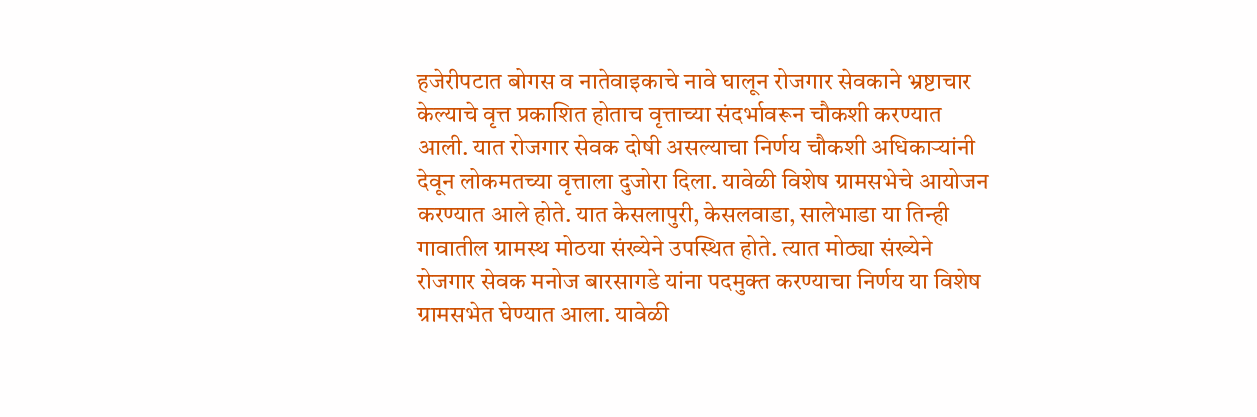हजेरीपटात बोगस व नातेवाइकाचे नावे घालून रोजगार सेवकाने भ्रष्टाचार केल्याचे वृत्त प्रकाशित होताच वृत्ताच्या संदर्भावरून चौकशी करण्यात आली. यात रोजगार सेवक दोषी असल्याचा निर्णय चौकशी अधिकाऱ्यांनी देवून लोकमतच्या वृत्ताला दुजोरा दिला. यावेळी विशेष ग्रामसभेचे आयोजन करण्यात आले होते. यात केसलापुरी, केसलवाडा, सालेभाडा या तिन्ही गावातील ग्रामस्थ मोठया संख्येने उपस्थित होते. त्यात मोठ्या संख्येने रोजगार सेवक मनोज बारसागडे यांना पदमुक्त करण्याचा निर्णय या विशेष ग्रामसभेत घेण्यात आला. यावेळी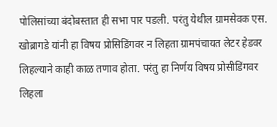पोलिसांच्या बंदोबस्तात ही सभा पार पडली. परंतु येथील ग्रामसेवक एस. खोब्रागडे यांनी हा विषय प्रोसिडिंगवर न लिहता ग्रामपंचायत लेटर हेडवर लिहल्याने काही काळ तणाव होता. परंतु हा निर्णय विषय प्रोसीडिंगवर लिहला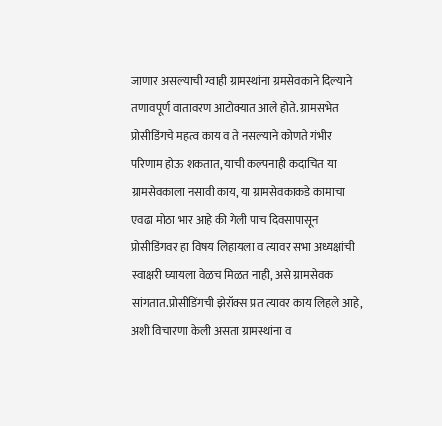जाणार असल्याची ग्वाही ग्रामस्थांना ग्रमसेवकाने दिल्याने तणावपूर्ण वातावरण आटोक्यात आले होते. ग्रामसभेत प्रोसीडिंगचे महत्व काय व ते नसल्याने कोणते गंभीर परिणाम होऊ शकतात, याची कल्पनाही कदाचित या ग्रामसेवकाला नसावी काय, या ग्रामसेवकाकडे कामाचा एवढा मोठा भार आहे की गेली पाच दिवसापासून प्रोसीडिंगवर हा विषय लिहायला व त्यावर सभा अध्यक्षांची स्वाक्षरी घ्यायला वेळच मिळत नाही, असे ग्रामसेवक सांगतात.प्रोसीडिंगची झेरॉक्स प्रत त्यावर काय लिहले आहे, अशी विचारणा केली असता ग्रामस्थांना व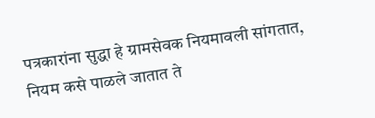पत्रकारांना सुद्धा हे ग्रामसेवक नियमावली सांगतात, नियम कसे पाळले जातात ते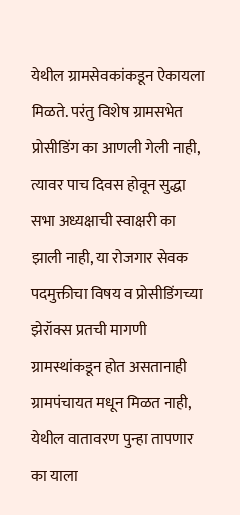येथील ग्रामसेवकांकडून ऐकायला मिळते. परंतु विशेष ग्रामसभेत प्रोसीडिंग का आणली गेली नाही, त्यावर पाच दिवस होवून सुद्धा सभा अध्यक्षाची स्वाक्षरी का झाली नाही, या रोजगार सेवक पदमुक्तीचा विषय व प्रोसीडिंगच्या झेरॉक्स प्रतची मागणी ग्रामस्थांकडून होत असतानाही ग्रामपंचायत मधून मिळत नाही, येथील वातावरण पुन्हा तापणार का याला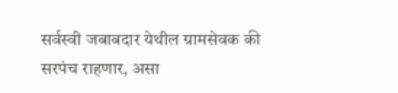सर्वस्वी जबाबदार येथील ग्रामसेवक की सरपंच राहणार, असा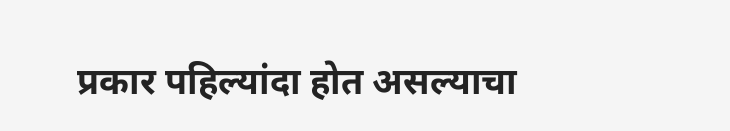प्रकार पहिल्यांदा होत असल्याचा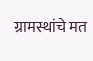ग्रामस्थांचे मत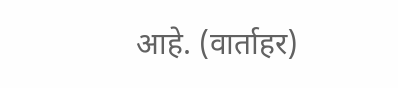आहे. (वार्ताहर)